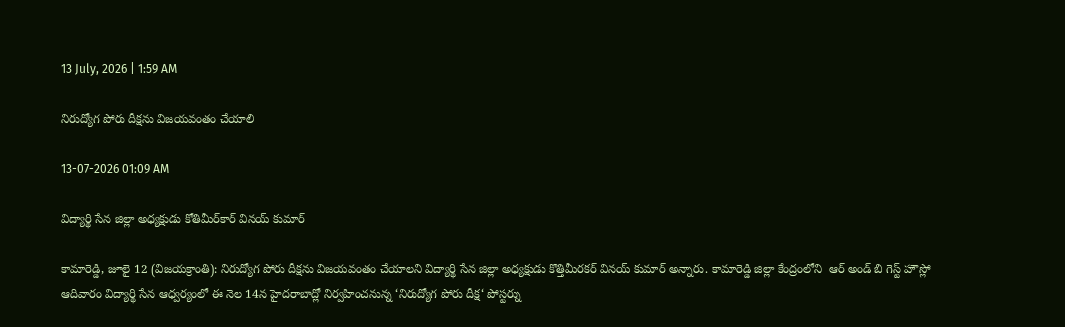13 July, 2026 | 1:59 AM

నిరుద్యోగ పోరు దీక్షను విజయవంతం చేయాలి

13-07-2026 01:09 AM

విద్యార్థి సేన జిల్లా అధ్యక్షుడు కోతిమీర్‌కార్ వినయ్ కుమార్

కామారెడ్డి, జూలై 12 (విజయక్రాంతి): నిరుద్యోగ పోరు దీక్షను విజయవంతం చేయాలని విద్యార్థి సేన జిల్లా అధ్యక్షుడు కొత్తిమీరకర్ వినయ్ కుమార్ అన్నారు. కామారెడ్డి జిల్లా కేంద్రంలోని  ఆర్ అండ్ బి గెస్ట్ హౌస్లో ఆదివారం విద్యార్థి సేన ఆధ్వర్యంలో ఈ నెల 14న హైదరాబాద్లో నిర్వహించనున్న ‘నిరుద్యోగ పోరు దీక్ష‘ పోస్టర్ను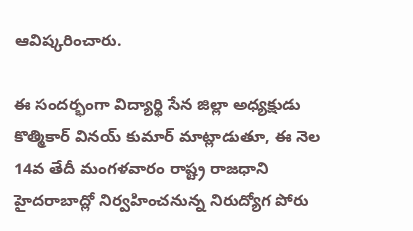ఆవిష్కరించారు.

ఈ సందర్భంగా విద్యార్థి సేన జిల్లా అధ్యక్షుడు కొత్మికార్ వినయ్ కుమార్ మాట్లాడుతూ, ఈ నెల 14వ తేదీ మంగళవారం రాష్ట్ర రాజధాని హైదరాబాద్లో నిర్వహించనున్న నిరుద్యోగ పోరు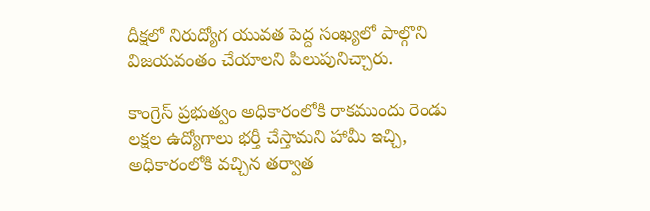దీక్షలో నిరుద్యోగ యువత పెద్ద సంఖ్యలో పాల్గొని విజయవంతం చేయాలని పిలుపునిచ్చారు.

కాంగ్రెస్ ప్రభుత్వం అధికారంలోకి రాకముందు రెండు లక్షల ఉద్యోగాలు భర్తీ చేస్తామని హామీ ఇచ్చి, అధికారంలోకి వచ్చిన తర్వాత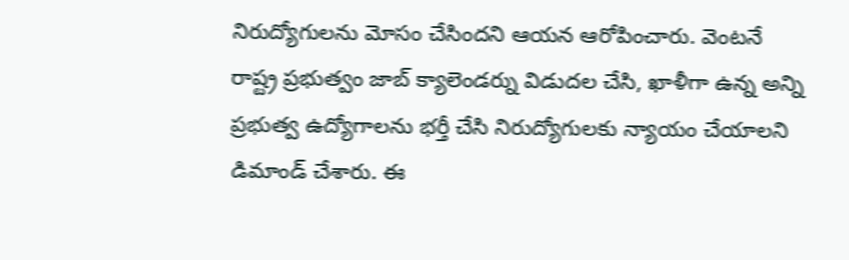నిరుద్యోగులను మోసం చేసిందని ఆయన ఆరోపించారు. వెంటనే రాష్ట్ర ప్రభుత్వం జాబ్ క్యాలెండర్ను విడుదల చేసి, ఖాళీగా ఉన్న అన్ని ప్రభుత్వ ఉద్యోగాలను భర్తీ చేసి నిరుద్యోగులకు న్యాయం చేయాలని డిమాండ్ చేశారు. ఈ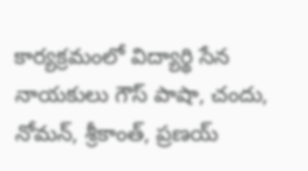కార్యక్రమంలో విద్యార్థి సేన నాయకులు గౌస్ పాషా, చందు, నోమన్, శ్రీకాంత్, ప్రణయ్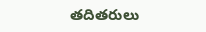తదితరులు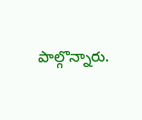పాల్గొన్నారు.